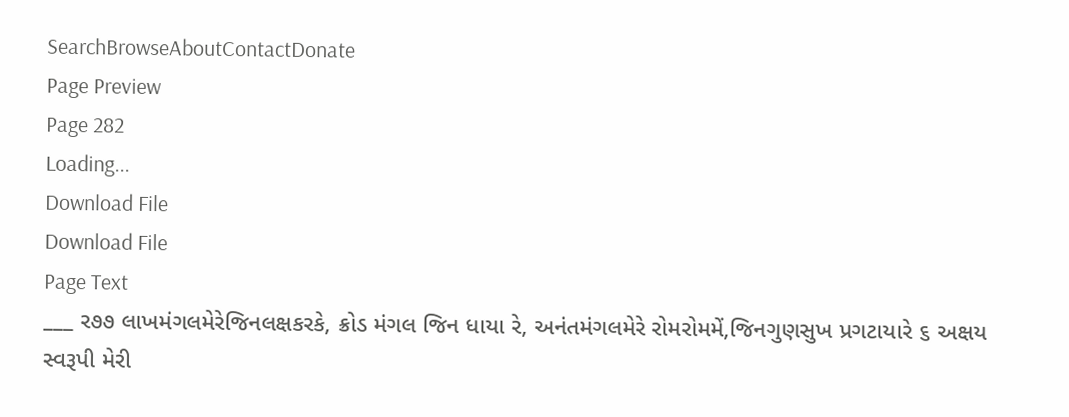SearchBrowseAboutContactDonate
Page Preview
Page 282
Loading...
Download File
Download File
Page Text
___ ર૭૭ લાખમંગલમેરેજિનલક્ષકરકે, ક્રોડ મંગલ જિન ધાયા રે, અનંતમંગલમેરે રોમરોમમેં,જિનગુણસુખ પ્રગટાયારે ૬ અક્ષય સ્વરૂપી મેરી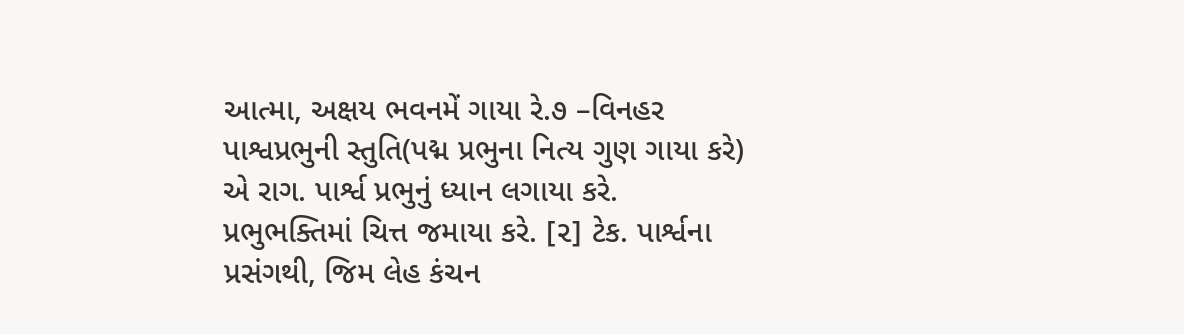આત્મા, અક્ષય ભવનમેં ગાયા રે.૭ –વિનહર પાશ્વપ્રભુની સ્તુતિ(પદ્મ પ્રભુના નિત્ય ગુણ ગાયા કરે) એ રાગ. પાર્શ્વ પ્રભુનું ધ્યાન લગાયા કરે. પ્રભુભક્તિમાં ચિત્ત જમાયા કરે. [૨] ટેક. પાર્શ્વના પ્રસંગથી, જિમ લેહ કંચન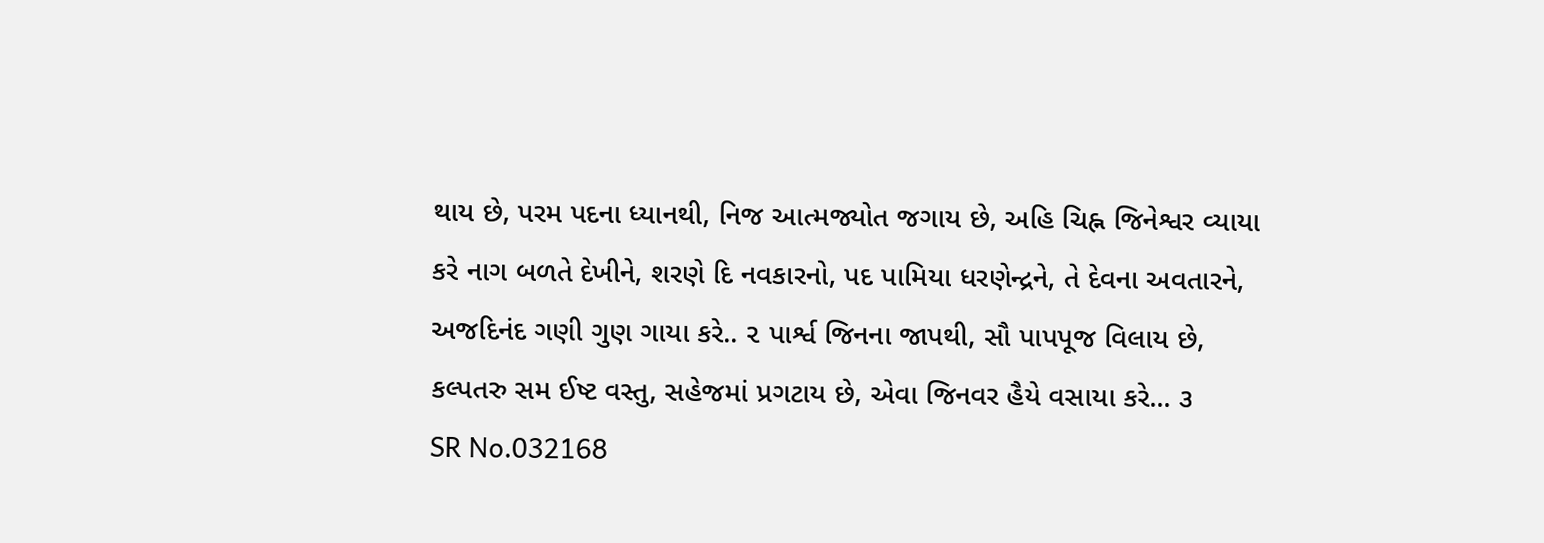થાય છે, પરમ પદના ધ્યાનથી, નિજ આત્મજ્યોત જગાય છે, અહિ ચિહ્ન જિનેશ્વર વ્યાયા કરે નાગ બળતે દેખીને, શરણે દિ નવકારનો, પદ પામિયા ધરણેન્દ્રને, તે દેવના અવતારને, અજદિનંદ ગણી ગુણ ગાયા કરે.. ૨ પાર્શ્વ જિનના જાપથી, સૌ પાપપૂજ વિલાય છે, કલ્પતરુ સમ ઈષ્ટ વસ્તુ, સહેજમાં પ્રગટાય છે, એવા જિનવર હૈયે વસાયા કરે... ૩
SR No.032168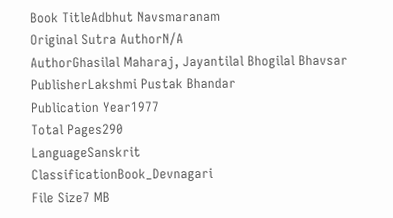Book TitleAdbhut Navsmaranam
Original Sutra AuthorN/A
AuthorGhasilal Maharaj, Jayantilal Bhogilal Bhavsar
PublisherLakshmi Pustak Bhandar
Publication Year1977
Total Pages290
LanguageSanskrit
ClassificationBook_Devnagari
File Size7 MB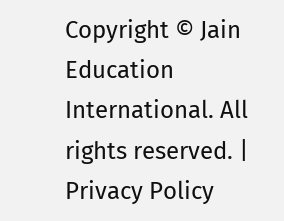Copyright © Jain Education International. All rights reserved. | Privacy Policy